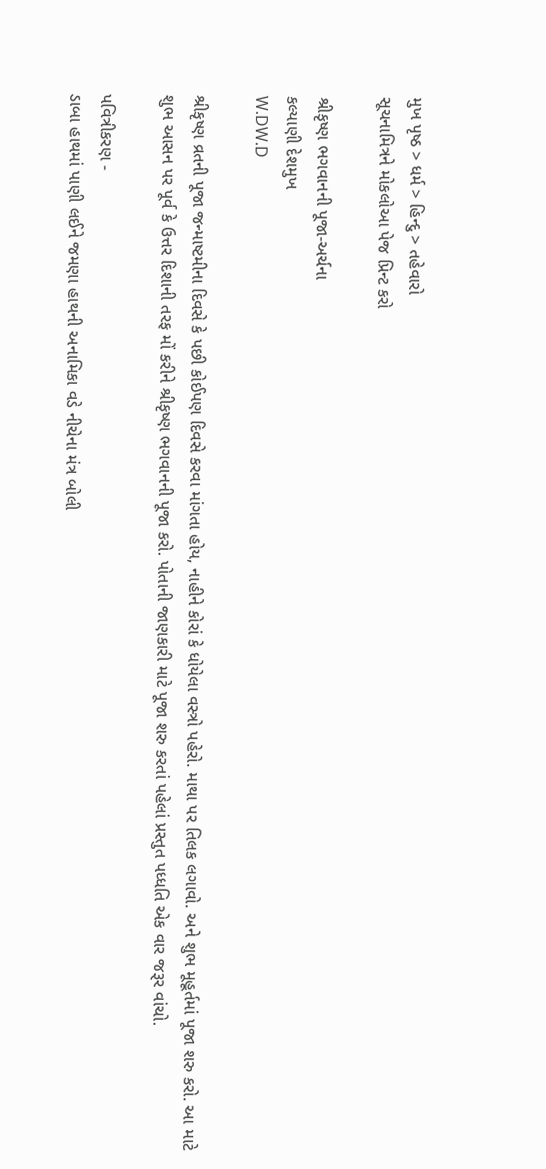મુખ પૃષ્ઠ > ધર્મ > હિન્દુ > તહેવારો
સૂચનામિત્રને મોકલોઆ પેજ પ્રિન્ટ કરો

શ્રીકૃષ્ણ ભગવાનની પૂજા-અર્ચના
કલ્યાણી દેશમુખ
W.DW.D

શ્રીકૃષ્ણ વ્રતની પૂજા જન્માષ્ટમીના દિવસે કે પછી કોઈપણ દિવસે કરવા માંગતા હોય, નાહીને કોરાં કે ધોયેલા વસ્ત્રો પહેરો. માથા પર તિલક લગાવો. અને શુભ મૂહૂર્તમાં પૂજા શરુ કરો. આ માટે શુભ આસન પર પૂર્વ કે ઉત્તર દિશાની તરફ મોં કરીને શ્રીકૃષ્ણ ભગવાનની પૂજા કરો. પોતાની જાણકારી માટે પૂજા શરુ કરતાં પહેલાં પ્રસ્તુત પધ્ધતિ એક વાર જરૂર વાંચો.

પવિત્રીકરણ -
ડાબા હાથમાં પાણી લઈને જમણા હાથની અનામિકા વડે નીચેના મંત્ર બોલી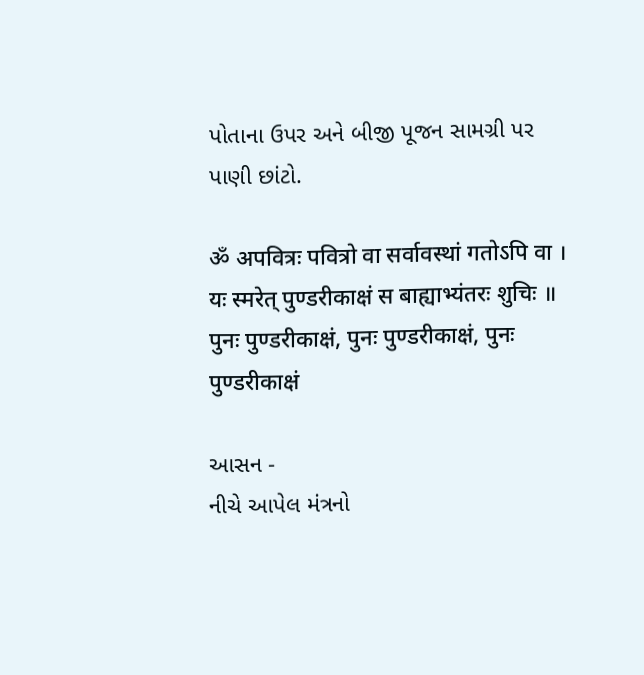પોતાના ઉપર અને બીજી પૂજન સામગ્રી પર પાણી છાંટો.

ॐ अपवित्रः पवित्रो वा सर्वावस्थां गतोऽपि वा ।
यः स्मरेत्‌ पुण्डरीकाक्षं स बाह्याभ्यंतरः शुचिः ॥
पुनः पुण्डरीकाक्षं, पुनः पुण्डरीकाक्षं, पुनः पुण्डरीकाक्षं

આસન -
નીચે આપેલ મંત્રનો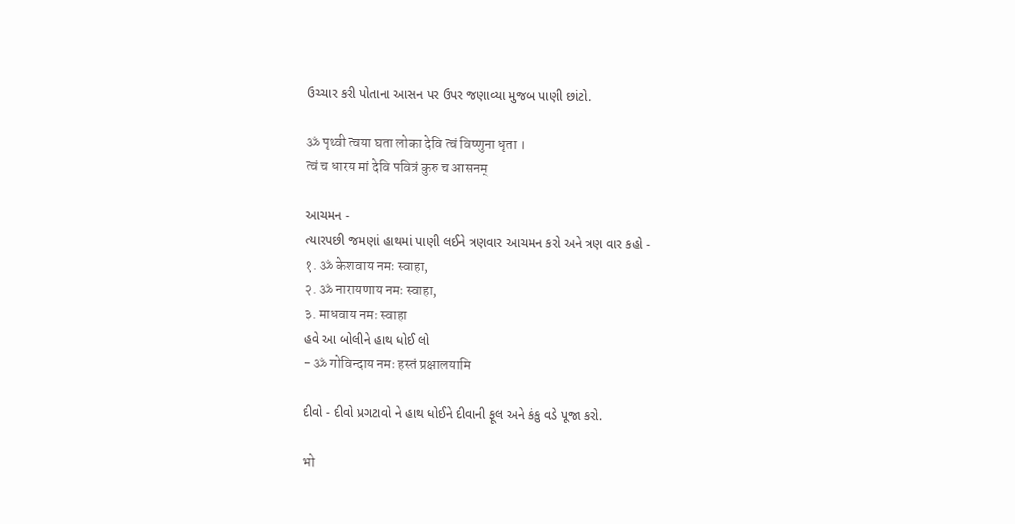ઉચ્ચાર કરી પોતાના આસન પર ઉપર જણાવ્યા મુજબ પાણી છાંટો.

ॐ पृथ्वी त्वया घता लोका देवि त्वं विष्णुना धृता ।
त्वं च धारय मां देवि पवित्रं कुरु च आसनम्‌

આચમન -
ત્યારપછી જમણાં હાથમાં પાણી લઈને ત્રણવાર આચમન કરો અને ત્રણ વાર કહો -
१. ॐ केशवाय नमः स्वाहा,
२. ॐ नारायणाय नमः स्वाहा,
३. माधवाय नमः स्वाहा
હવે આ બોલીને હાથ ધોઈ લો
- ॐ गोविन्दाय नमः हस्तं प्रक्षालयामि

દીવો - દીવો પ્રગટાવો ને હાથ ધોઈને દીવાની ફૂલ અને કંકુ વડે પૂજા કરો.

भो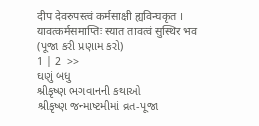दीप देवरुपस्त्वं कर्मसाक्षी ह्यविन्घकृत ।
यावत्कर्मसमाप्तिः स्यात तावत्वं सुस्थिर भव
(પૂજા કરી પ્રણામ કરો)
1 | 2  >>
ઘણું બધુ
શ્રીકૃષ્ણ ભગવાનની કથાઓ
શ્રીકૃષ્ણ જન્માષ્ટમીમાં વ્રત-પૂજા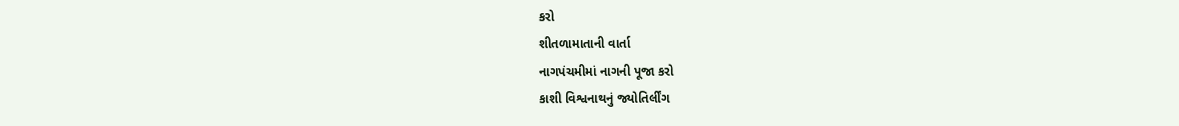કરો
શીતળામાતાની વાર્તા
નાગપંચમીમાં નાગની પૂજા કરો
કાશી વિશ્વનાથનું જ્યોતિર્લીંગ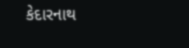કેદારનાથ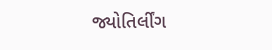જ્યોતિર્લીંગ